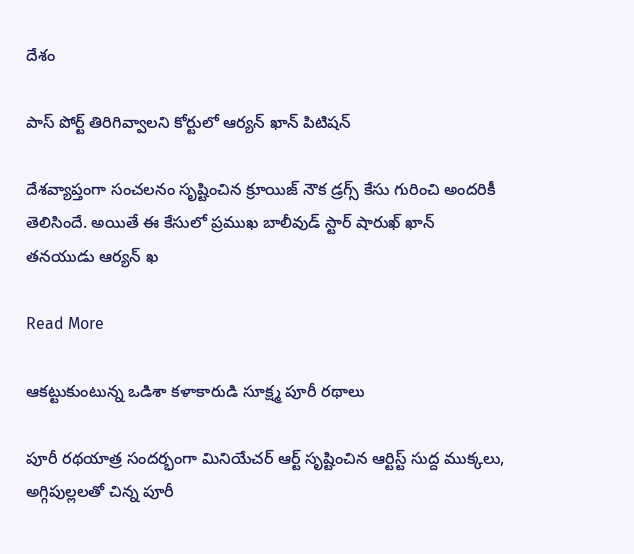దేశం

పాస్ పోర్ట్ తిరిగివ్వాలని కోర్టులో ఆర్యన్ ఖాన్ పిటిషన్

దేశవ్యాప్తంగా సంచలనం సృష్టించిన క్రూయిజ్ నౌక డ్రగ్స్ కేసు గురించి అందరికీ తెలిసిందే. అయితే ఈ కేసులో ప్రముఖ బాలీవుడ్ స్టార్ షారుఖ్ ఖాన్ తనయుడు ఆర్యన్ ఖ

Read More

ఆకట్టుకుంటున్న ఒడిశా కళాకారుడి సూక్ష్మ పూరీ రథాలు

పూరీ రథయాత్ర సందర్భంగా మినియేచర్ ఆర్ట్ సృష్టించిన ఆర్టిస్ట్ సుద్ద ముక్కలు, అగ్గిపుల్లలతో చిన్న పూరీ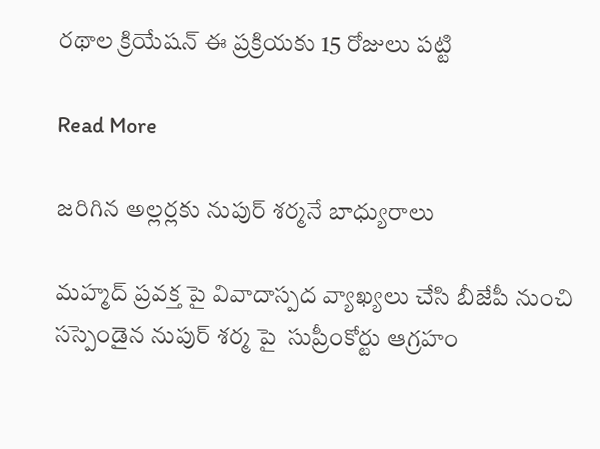రథాల క్రియేషన్ ఈ ప్రక్రియకు 15 రోజులు పట్టి

Read More

జరిగిన అల్లర్లకు నుపుర్ శర్మనే బాధ్యురాలు

మహ్మద్ ప్రవక్త పై వివాదాస్పద వ్యాఖ్యలు చేసి బీజేపీ నుంచి  సస్పెండైన నుపుర్ శర్మ పై  సుప్రీంకోర్టు ఆగ్రహం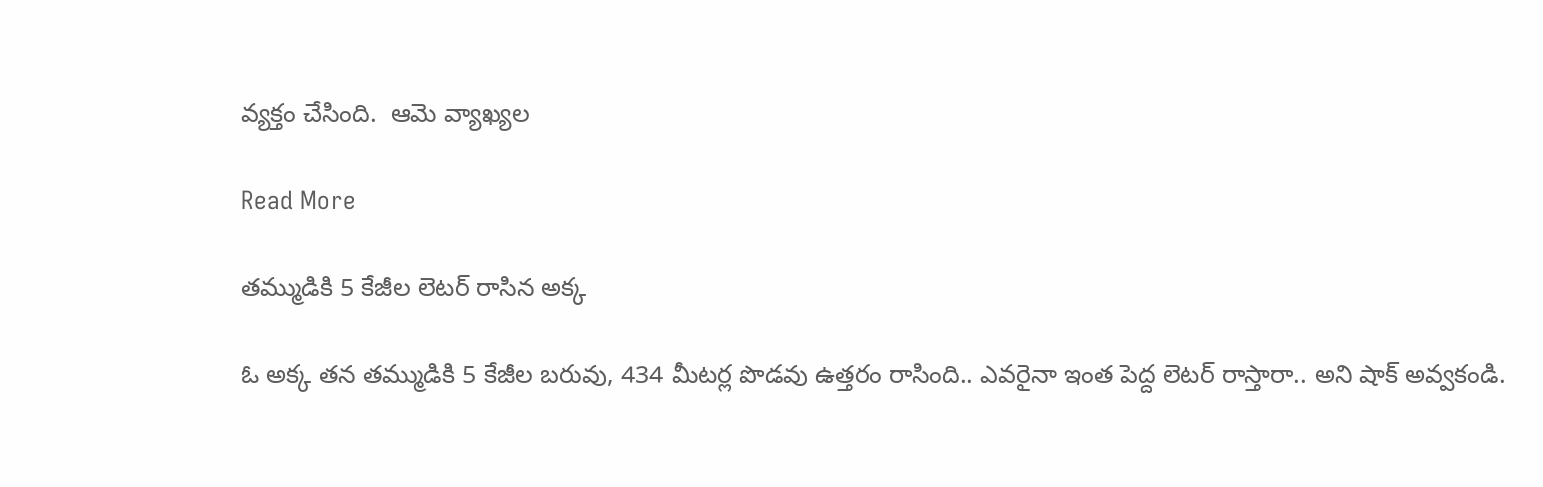వ్యక్తం చేసింది.  ఆమె వ్యాఖ్యల

Read More

తమ్ముడికి 5 కేజీల లెటర్ రాసిన అక్క

ఓ అక్క తన తమ్ముడికి 5 కేజీల బరువు, 434 మీటర్ల పొడవు ఉత్తరం రాసింది.. ఎవరైనా ఇంత పెద్ద లెటర్ రాస్తారా.. అని షాక్ అవ్వకండి.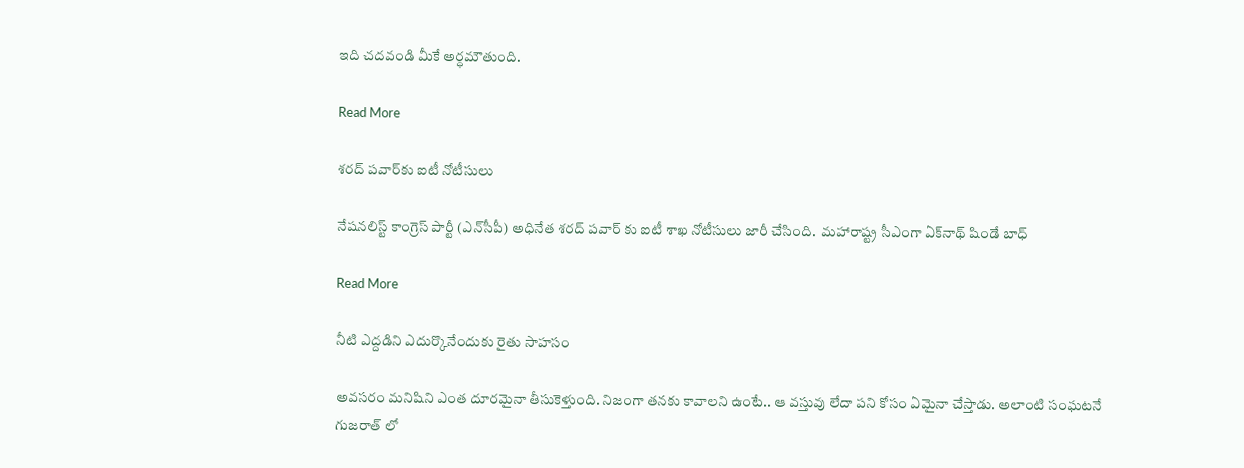ఇది చదవండి మీకే అర్ధమౌతుంది.

Read More

శరద్‌ పవార్‌కు ఐటీ నోటీసులు

నేషనలిస్ట్ కాంగ్రెస్ పార్టీ (ఎన్‌సీపీ) అధినేత శరద్ పవార్ కు ఐటీ శాఖ నోటీసులు జారీ చేసింది.  మహారాష్ట్ర సీఎంగా ఏక్‌నాథ్‌ షిండే బాధ్

Read More

నీటి ఎద్దడిని ఎదుర్కొనేందుకు రైతు సాహసం

అవసరం మనిషిని ఎంత దూరమైనా తీసుకెళ్తుంది. నిజంగా తనకు కావాలని ఉంటే.. ఆ వస్తువు లేదా పని కోసం ఏమైనా చేస్తాడు. అలాంటి సంఘటనే గుజరాత్ లో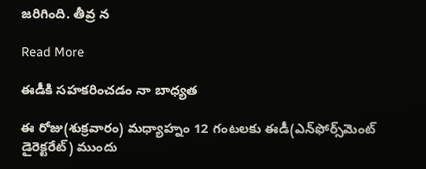జరిగింది. తీవ్ర న

Read More

ఈడీకి సహకరించడం నా బాధ్యత

ఈ రోజు(శుక్రవారం) మధ్యాహ్నం 12 గంటలకు ఈడీ(ఎన్‌ఫోర్స్‌మెంట్ డైరెక్టరేట్) ముందు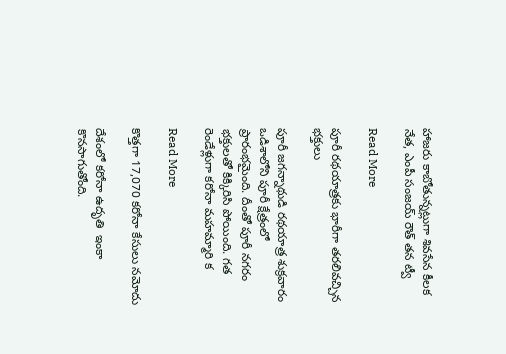హాజరు కాబోతున్నట్లుగా శివసేన కీలక నేత, ఎంపీ సంజయ్ రౌత్ తన ట్వీ

Read More

పూరీ రథయాత్రకు భారీగా తరలివచ్చిన భక్తులు

పూరీ జగన్నాథుడి రథయాత్ర శుక్రవారం ఒడిశాలోని పూరీ క్షేత్రంలో ప్రారంభమైంది. దీంతో పూరీ నగరం భక్తులతో కిక్కిరిసి పోయింది. గత రెండేళ్లుగా కరోనా మహమ్మారి క

Read More

కొత్తగా 17,070 కరోనా కేసులు నమోదు

దేశంలో కరోనా ఉదృతి  ఇంకా కొనసాగుతోంది.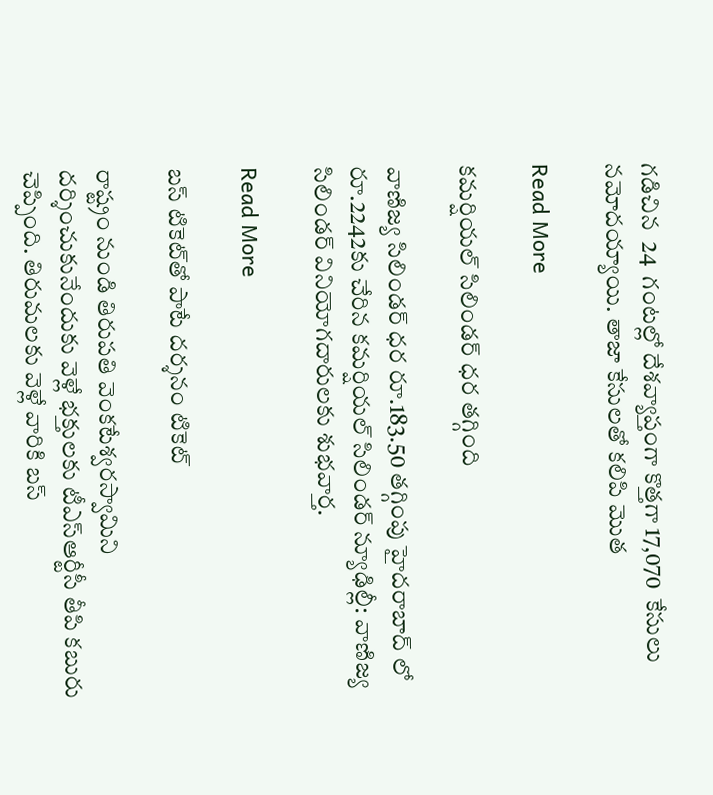గడిచిన  24  గంటల్లో దేశవ్యాప్తంగా కొత్తగా 17,070  కేసులు నమోదయ్యాయి. తాజా కేసులతో కలిపి మొత

Read More

కమర్షియల్ సిలిండర్ ధర తగ్గింది

వాణిజ్య సిలిండర్ ధర రూ.183.50 తగ్గింపు హైదరాబాద్ లో రూ.2242కు చేరిన కమర్షియల్ సిలిండర్ న్యూఢిల్లీ: వాణిజ్య సిలిండర్ వినియోగదారులకు శుభవార్త.

Read More

బస్ టికెట్‌తో పాటే దర్శనం టికెట్‌

రాష్ట్రం నుండి తిరుపతి వెంకటేశ్వరస్వామిని దర్శించుకునేందుకు వెళ్లే భక్తులకు టీఎస్ఆర్టీసీ తీపి కబురు చెప్పింది. తిరుమలకు వెళ్లే వారికి బస్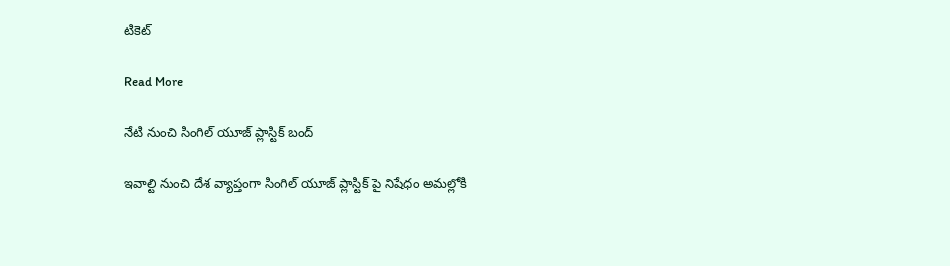టికెట్‌

Read More

నేటి నుంచి సింగిల్ యూజ్ ప్లాస్టిక్ బంద్

ఇవాల్టి నుంచి దేశ వ్యాప్తంగా సింగిల్ యూజ్ ప్లాస్టిక్ పై నిషేధం అమల్లోకి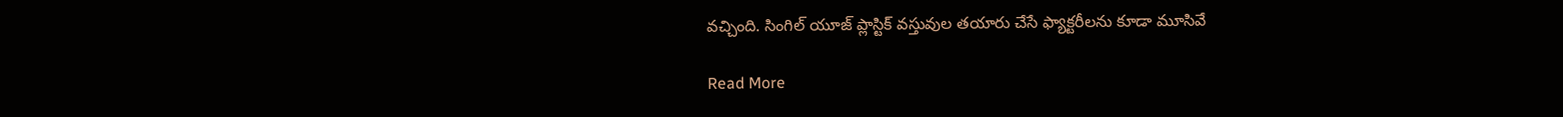వచ్చింది. సింగిల్ యూజ్ ప్లాస్టిక్ వస్తువుల తయారు చేసే ఫ్యాక్టరీలను కూడా మూసివే

Read More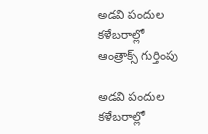అడవి పందుల కళేబరాల్లో ఆంత్రాక్స్ గుర్తింపు

అడవి పందుల కళేబరాల్లో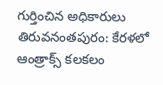గుర్తించిన అధికారులు తిరువనంతపురం: కేరళలో ఆంత్రాక్స్‌‌ కలకలం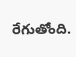రేగుతోంది.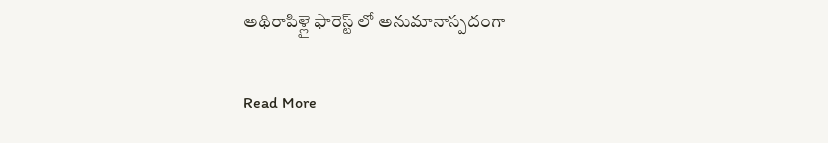అథిరాపిళ్లై ఫారెస్ట్ లో అనుమానాస్పదంగా

Read More